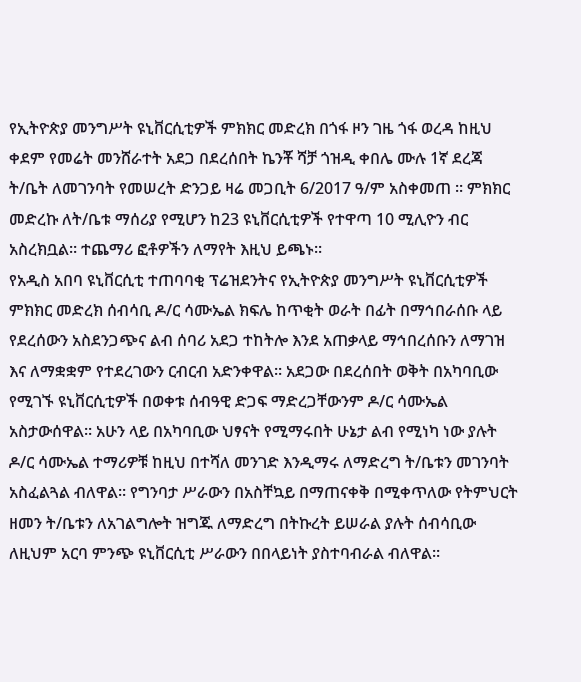የኢትዮጵያ መንግሥት ዩኒቨርሲቲዎች ምክክር መድረክ በጎፋ ዞን ገዜ ጎፋ ወረዳ ከዚህ ቀደም የመሬት መንሸራተት አደጋ በደረሰበት ኬንቾ ሻቻ ጎዝዲ ቀበሌ ሙሉ 1ኛ ደረጃ ት/ቤት ለመገንባት የመሠረት ድንጋይ ዛሬ መጋቢት 6/2017 ዓ/ም አስቀመጠ ፡፡ ምክክር መድረኩ ለት/ቤቱ ማሰሪያ የሚሆን ከ23 ዩኒቨርሲቲዎች የተዋጣ 10 ሚሊዮን ብር አስረክቧል። ተጨማሪ ፎቶዎችን ለማየት እዚህ ይጫኑ፡፡
የአዲስ አበባ ዩኒቨርሲቲ ተጠባባቂ ፕሬዝደንትና የኢትዮጵያ መንግሥት ዩኒቨርሲቲዎች ምክክር መድረክ ሰብሳቢ ዶ/ር ሳሙኤል ክፍሌ ከጥቂት ወራት በፊት በማኅበራሰቡ ላይ የደረሰውን አስደንጋጭና ልብ ሰባሪ አደጋ ተከትሎ እንደ አጠቃላይ ማኅበረሰቡን ለማገዝ እና ለማቋቋም የተደረገውን ርብርብ አድንቀዋል። አደጋው በደረሰበት ወቅት በአካባቢው የሚገኙ ዩኒቨርሲቲዎች በወቀቱ ሰብዓዊ ድጋፍ ማድረጋቸውንም ዶ/ር ሳሙኤል አስታውሰዋል። አሁን ላይ በአካባቢው ህፃናት የሚማሩበት ሁኔታ ልብ የሚነካ ነው ያሉት ዶ/ር ሳሙኤል ተማሪዎቹ ከዚህ በተሻለ መንገድ እንዲማሩ ለማድረግ ት/ቤቱን መገንባት አስፈልጓል ብለዋል። የግንባታ ሥራውን በአስቸኳይ በማጠናቀቅ በሚቀጥለው የትምህርት ዘመን ት/ቤቱን ለአገልግሎት ዝግጁ ለማድረግ በትኩረት ይሠራል ያሉት ሰብሳቢው ለዚህም አርባ ምንጭ ዩኒቨርሲቲ ሥራውን በበላይነት ያስተባብራል ብለዋል።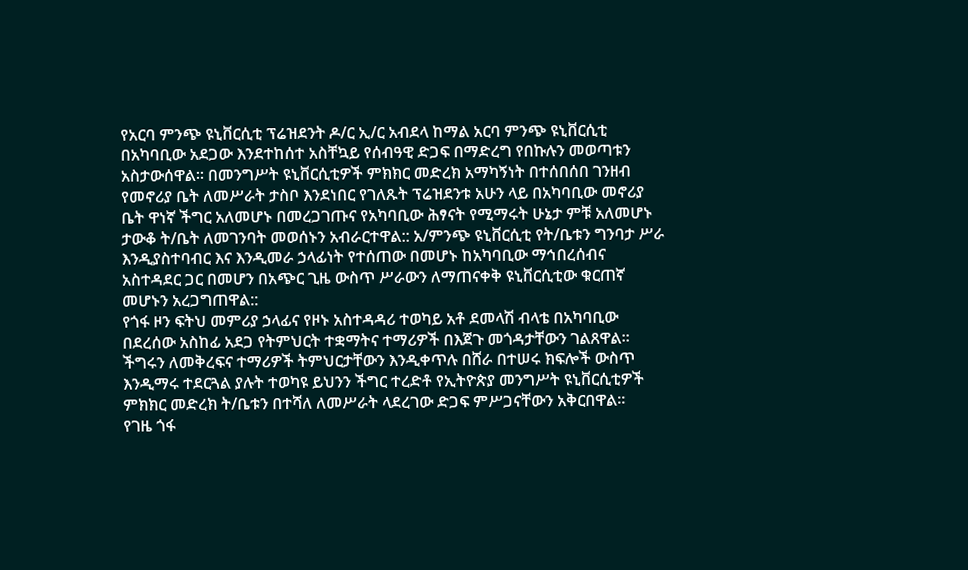የአርባ ምንጭ ዩኒቨርሲቲ ፕሬዝደንት ዶ/ር ኢ/ር አብደላ ከማል አርባ ምንጭ ዩኒቨርሲቲ በአካባቢው አደጋው እንደተከሰተ አስቸኳይ የሰብዓዊ ድጋፍ በማድረግ የበኩሉን መወጣቱን አስታውሰዋል። በመንግሥት ዩኒቨርሲቲዎች ምክክር መድረክ አማካኝነት በተሰበሰበ ገንዘብ የመኖሪያ ቤት ለመሥራት ታስቦ እንደነበር የገለጹት ፕሬዝደንቱ አሁን ላይ በአካባቢው መኖሪያ ቤት ዋነኛ ችግር አለመሆኑ በመረጋገጡና የአካባቢው ሕፃናት የሚማሩት ሁኔታ ምቹ አለመሆኑ ታውቆ ት/ቤት ለመገንባት መወሰኑን አብራርተዋል:: አ/ምንጭ ዩኒቨርሲቲ የት/ቤቱን ግንባታ ሥራ እንዲያስተባብር እና እንዲመራ ኃላፊነት የተሰጠው በመሆኑ ከአካባቢው ማኅበረሰብና አስተዳደር ጋር በመሆን በአጭር ጊዜ ውስጥ ሥራውን ለማጠናቀቅ ዩኒቨርሲቲው ቁርጠኛ መሆኑን አረጋግጠዋል::
የጎፋ ዞን ፍትህ መምሪያ ኃላፊና የዞኑ አስተዳዳሪ ተወካይ አቶ ደመላሽ ብላቴ በአካባቢው በደረሰው አስከፊ አደጋ የትምህርት ተቋማትና ተማሪዎች በእጀጉ መጎዳታቸውን ገልጸዋል። ችግሩን ለመቅረፍና ተማሪዎች ትምህርታቸውን እንዲቀጥሉ በሸራ በተሠሩ ክፍሎች ውስጥ እንዲማሩ ተደርጓል ያሉት ተወካዩ ይህንን ችግር ተረድቶ የኢትዮጵያ መንግሥት ዩኒቨርሲቲዎች ምክክር መድረክ ት/ቤቱን በተሻለ ለመሥራት ላደረገው ድጋፍ ምሥጋናቸውን አቅርበዋል።
የገዜ ጎፋ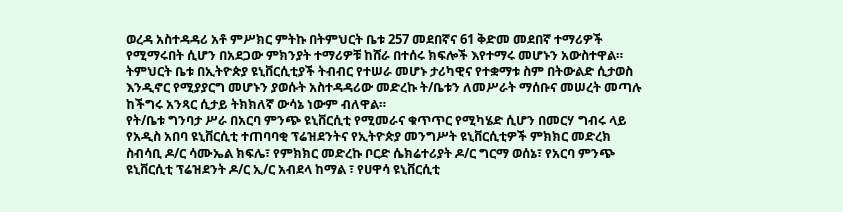ወረዳ አስተዳዳሪ አቶ ምሥክር ምትኩ በትምህርት ቤቱ 257 መደበኛና 61 ቅድመ መደበኛ ተማሪዎች የሚማሩበት ሲሆን በአደጋው ምክንያት ተማሪዎቹ ከሸራ በተሰሩ ክፍሎች እየተማሩ መሆኑን አውስተዋል። ትምህርት ቤቱ በኢትዮጵያ ዩኒቨርሲቲያች ትብብር የተሠራ መሆኑ ታሪካዊና የተቋማቱ ስም በትውልድ ሲታወስ እንዲኖር የሚያያርግ መሆኑን ያወሱት አስተዳዳሪው መድረኩ ት/ቤቱን ለመሥራት ማሰቡና መሠረት መጣሉ ከችግሩ አንጻር ሲታይ ትክክለኛ ውሳኔ ነውም ብለዋል።
የት/ቤቱ ግንባታ ሥራ በአርባ ምንጭ ዩኒቨርሲቲ የሚመራና ቁጥጥር የሚካሄድ ሲሆን በመርሃ ግብሩ ላይ የአዲስ አበባ ዩኒቨርሲቲ ተጠባባቂ ፕሬዝደንትና የኢትዮጵያ መንግሥት ዩኒቨርሲቲዎች ምክክር መድረክ ስብሳቢ ዶ/ር ሳሙኤል ክፍሌ፣ የምክክር መድረኩ ቦርድ ሴክሬተሪያት ዶ/ር ግርማ ወሰኔ፣ የአርባ ምንጭ ዩኒቨርሲቲ ፕሬዝደንት ዶ/ር ኢ/ር አብደላ ከማል ፣ የሀዋሳ ዩኒቨርሲቲ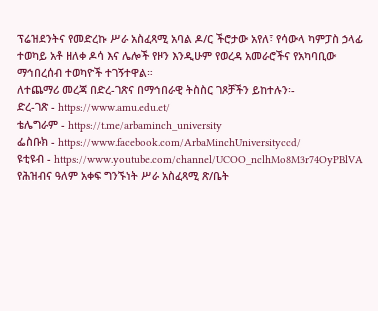ፕሬዝደንትና የመድረኩ ሥራ አስፈጻሚ አባል ዶ/ር ችሮታው አየለ፣ የሳውላ ካምፓስ ኃላፊ ተወካይ አቶ ዘለቀ ዶሳ እና ሌሎች የዞን እንዲሁም የወረዳ አመራሮችና የአካባቢው ማኅበረሰብ ተወካዮች ተገኝተዋል።
ለተጨማሪ መረጃ በድረ-ገጽና በማኅበራዊ ትስስር ገጾቻችን ይከተሉን፡-
ድረ-ገጽ - https://www.amu.edu.et/
ቴሌግራም - https://t.me/arbaminch_university
ፌስቡክ - https://www.facebook.com/ArbaMinchUniversityccd/
ዩቲዩብ - https://www.youtube.com/channel/UCOO_nclhMo8M3r74OyPBlVA
የሕዝብና ዓለም አቀፍ ግንኙነት ሥራ አስፈጻሚ ጽ/ቤት